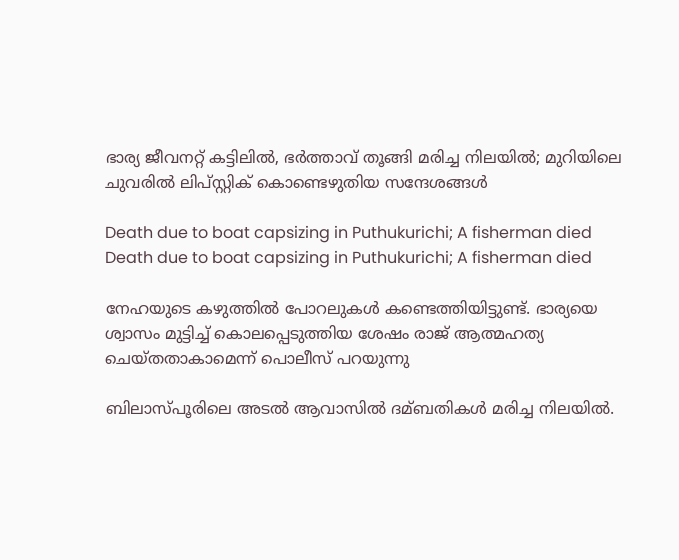ഭാര്യ ജീവനറ്റ് കട്ടിലില്‍, ഭര്‍ത്താവ് തൂങ്ങി മരിച്ച നിലയില്‍; മുറിയിലെ ചുവരില്‍ ലിപ്സ്റ്റിക് കൊണ്ടെഴുതിയ സന്ദേശങ്ങള്‍

Death due to boat capsizing in Puthukurichi; A fisherman died
Death due to boat capsizing in Puthukurichi; A fisherman died

നേഹയുടെ കഴുത്തില്‍ പോറലുകള്‍ കണ്ടെത്തിയിട്ടുണ്ട്. ഭാര്യയെ ശ്വാസം മുട്ടിച്ച്‌ കൊലപ്പെടുത്തിയ ശേഷം രാജ് ആത്മഹത്യ ചെയ്തതാകാമെന്ന് പൊലീസ് പറയുന്നു

ബിലാസ്പൂരിലെ അടല്‍ ആവാസില്‍ ദമ്ബതികള്‍ മരിച്ച നിലയില്‍.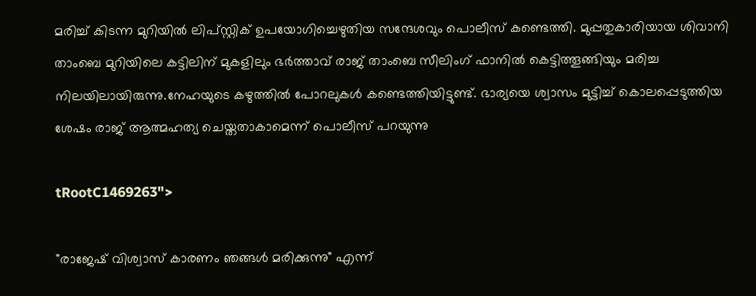മരിച്ച്‌ കിടന്ന മുറിയില്‍ ലിപ്സ്റ്റിക് ഉപയോഗിച്ചെഴുതിയ സന്ദേശവും പൊലീസ് കണ്ടെത്തി. മുപ്പതുകാരിയായ ശിവാനി താംബെ മുറിയിലെ കട്ടിലിന് മുകളിലും ഭർത്താവ് രാജ് താംബെ സീലിംഗ് ഫാനില്‍ കെട്ടിത്തൂങ്ങിയും മരിച്ച നിലയിലായിരുന്നു.നേഹയുടെ കഴുത്തില്‍ പോറലുകള്‍ കണ്ടെത്തിയിട്ടുണ്ട്. ഭാര്യയെ ശ്വാസം മുട്ടിച്ച്‌ കൊലപ്പെടുത്തിയ ശേഷം രാജ് ആത്മഹത്യ ചെയ്തതാകാമെന്ന് പൊലീസ് പറയുന്നു

tRootC1469263">

"രാജേഷ് വിശ്വാസ് കാരണം ഞങ്ങള്‍ മരിക്കുന്നു" എന്ന്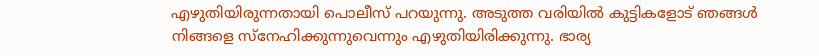എഴുതിയിരുന്നതായി പൊലീസ് പറയുന്നു. അടുത്ത വരിയില്‍ കുട്ടികളോട് ഞങ്ങള്‍ നിങ്ങളെ സ്നേഹിക്കുന്നുവെന്നും എഴുതിയിരിക്കുന്നു. ഭാര്യ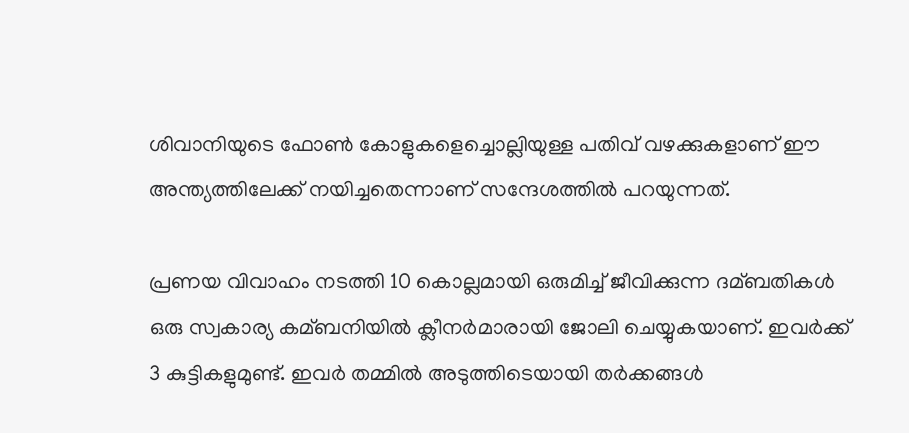ശിവാനിയുടെ ഫോണ്‍ കോളുകളെച്ചൊല്ലിയുള്ള പതിവ് വഴക്കുകളാണ് ഈ അന്ത്യത്തിലേക്ക് നയിച്ചതെന്നാണ് സന്ദേശത്തില്‍ പറയുന്നത്.

പ്രണയ വിവാഹം നടത്തി 10 കൊല്ലമായി ഒരുമിച്ച്‌ ജീവിക്കുന്ന ദമ്ബതികള്‍ ഒരു സ്വകാര്യ കമ്ബനിയില്‍ ക്ലീനർമാരായി ജോലി ചെയ്യുകയാണ്. ഇവർക്ക് 3 കുട്ടികളുമുണ്ട്. ഇവർ തമ്മില്‍ അടുത്തിടെയായി തർക്കങ്ങള്‍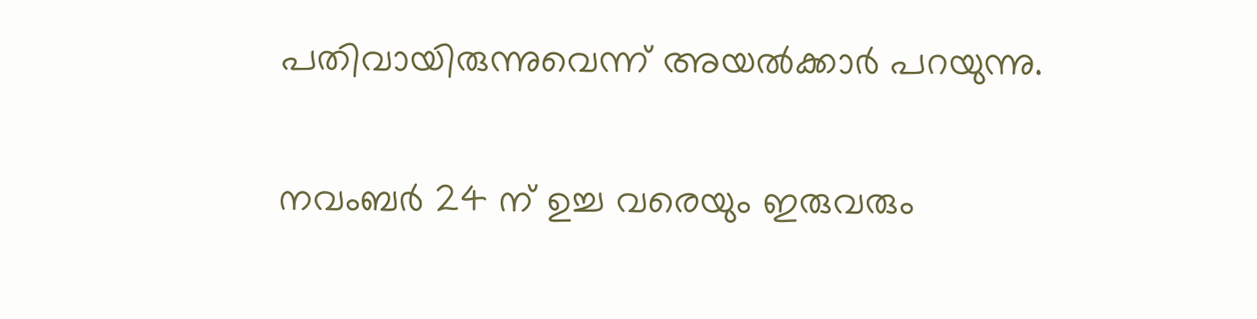പതിവായിരുന്നുവെന്ന് അയല്‍ക്കാർ പറയുന്നു.

നവംബർ 24 ന് ഉച്ച വരെയും ഇരുവരും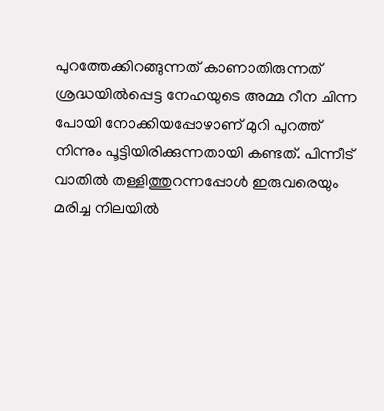പുറത്തേക്കിറങ്ങുന്നത് കാണാതിരുന്നത് ശ്രദ്ധയില്‍പ്പെട്ട നേഹയുടെ അമ്മ റീന ചിന്ന പോയി നോക്കിയപ്പോഴാണ് മുറി പുറത്ത് നിന്നും പൂട്ടിയിരിക്കുന്നതായി കണ്ടത്. പിന്നീട് വാതില്‍ തള്ളിത്തുറന്നപ്പോള്‍ ഇരുവരെയും മരിച്ച നിലയില്‍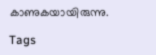കാണുകയായിരുന്നു.

Tags